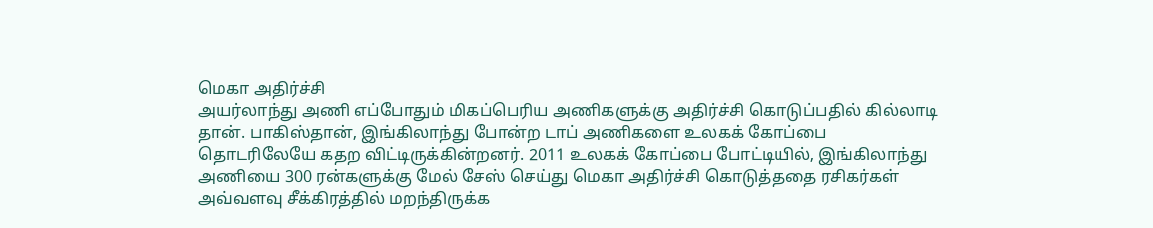மெகா அதிர்ச்சி
அயர்லாந்து அணி எப்போதும் மிகப்பெரிய அணிகளுக்கு அதிர்ச்சி கொடுப்பதில் கில்லாடி தான். பாகிஸ்தான், இங்கிலாந்து போன்ற டாப் அணிகளை உலகக் கோப்பை தொடரிலேயே கதற விட்டிருக்கின்றனர். 2011 உலகக் கோப்பை போட்டியில், இங்கிலாந்து அணியை 300 ரன்களுக்கு மேல் சேஸ் செய்து மெகா அதிர்ச்சி கொடுத்ததை ரசிகர்கள் அவ்வளவு சீக்கிரத்தில் மறந்திருக்க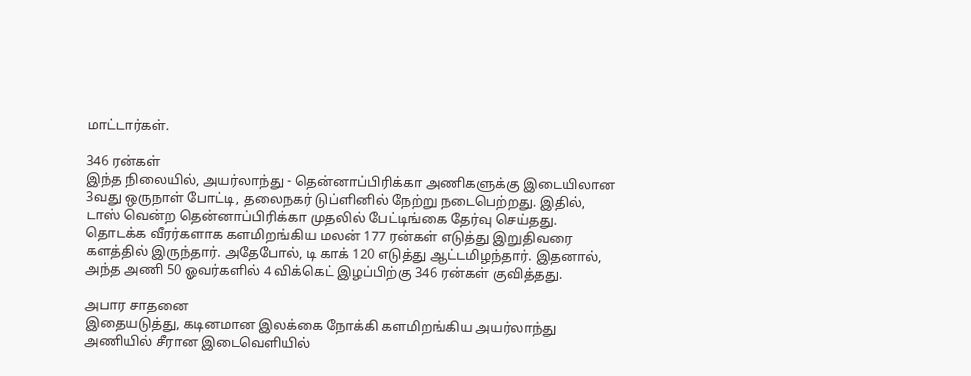மாட்டார்கள்.

346 ரன்கள்
இந்த நிலையில், அயர்லாந்து - தென்னாப்பிரிக்கா அணிகளுக்கு இடையிலான 3வது ஒருநாள் போட்டி, தலைநகர் டுப்ளினில் நேற்று நடைபெற்றது. இதில், டாஸ் வென்ற தென்னாப்பிரிக்கா முதலில் பேட்டிங்கை தேர்வு செய்தது. தொடக்க வீரர்களாக களமிறங்கிய மலன் 177 ரன்கள் எடுத்து இறுதிவரை களத்தில் இருந்தார். அதேபோல், டி காக் 120 எடுத்து ஆட்டமிழந்தார். இதனால், அந்த அணி 50 ஓவர்களில் 4 விக்கெட் இழப்பிற்கு 346 ரன்கள் குவித்தது.

அபார சாதனை
இதையடுத்து, கடினமான இலக்கை நோக்கி களமிறங்கிய அயர்லாந்து அணியில் சீரான இடைவெளியில்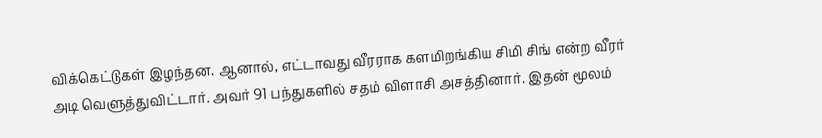விக்கெட்டுகள் இழந்தன. ஆனால், எட்டாவது வீரராக களமிறங்கிய சிமி சிங் என்ற வீரர் அடி வெளுத்துவிட்டார். அவர் 91 பந்துகளில் சதம் விளாசி அசத்தினார். இதன் மூலம்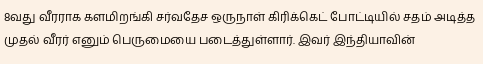8வது வீரராக களமிறங்கி சர்வதேச ஒருநாள் கிரிக்கெட் போட்டியில் சதம் அடித்த முதல் வீரர் எனும் பெருமையை படைத்துள்ளார். இவர் இந்தியாவின்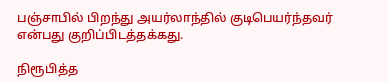பஞ்சாபில் பிறந்து அயர்லாந்தில் குடிபெயர்ந்தவர் என்பது குறிப்பிடத்தக்கது.

நிரூபித்த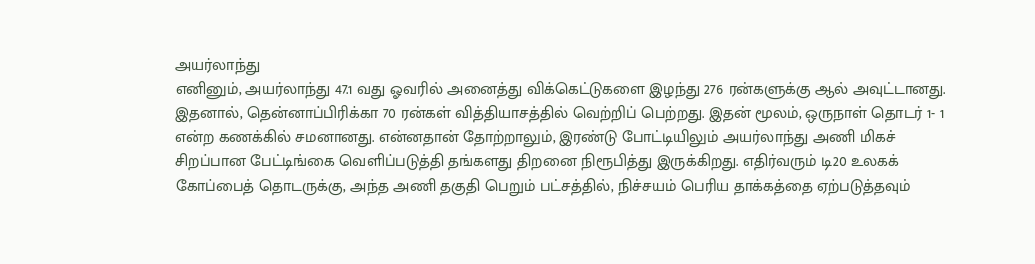அயர்லாந்து
எனினும், அயர்லாந்து 47.1 வது ஓவரில் அனைத்து விக்கெட்டுகளை இழந்து 276 ரன்களுக்கு ஆல் அவுட்டானது. இதனால், தென்னாப்பிரிக்கா 70 ரன்கள் வித்தியாசத்தில் வெற்றிப் பெற்றது. இதன் மூலம், ஒருநாள் தொடர் 1- 1 என்ற கணக்கில் சமனானது. என்னதான் தோற்றாலும், இரண்டு போட்டியிலும் அயர்லாந்து அணி மிகச் சிறப்பான பேட்டிங்கை வெளிப்படுத்தி தங்களது திறனை நிரூபித்து இருக்கிறது. எதிர்வரும் டி20 உலகக் கோப்பைத் தொடருக்கு, அந்த அணி தகுதி பெறும் பட்சத்தில், நிச்சயம் பெரிய தாக்கத்தை ஏற்படுத்தவும்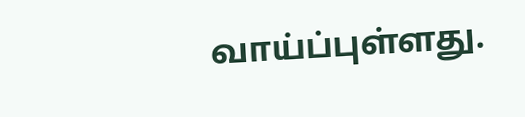வாய்ப்புள்ளது.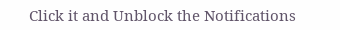Click it and Unblock the Notifications